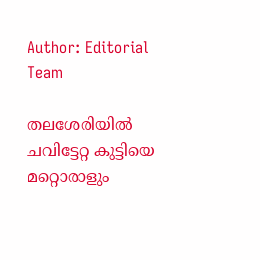Author: Editorial Team

തലശേരിയില്‍ ചവിട്ടേറ്റ കുട്ടിയെ മറ്റൊരാളും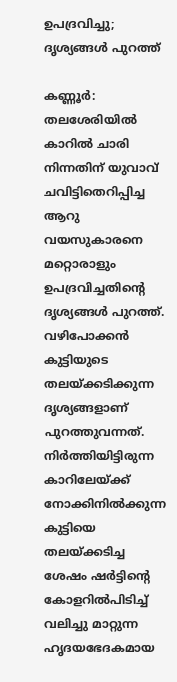ഉപദ്രവിച്ചു; ദൃശ്യങ്ങള്‍ പുറത്ത്

കണ്ണൂര്‍: തലശേരിയില്‍ കാറില്‍ ചാരി നിന്നതിന് യുവാവ് ചവിട്ടിതെറിപ്പിച്ച ആറു വയസുകാരനെ മറ്റൊരാളും ഉപദ്രവിച്ചതിന്‍റെ ദൃശ്യങ്ങള്‍ പുറത്ത്. വഴിപോക്കന്‍ കുട്ടിയുടെ തലയ്ക്കടിക്കുന്ന ദൃശ്യങ്ങളാണ് പുറത്തുവന്നത്. നിര്‍ത്തിയിട്ടിരുന്ന കാറിലേയ്ക്ക് നോക്കിനില്‍ക്കുന്ന കുട്ടിയെ തലയ്ക്കടിച്ച ശേഷം ഷര്‍ട്ടിന്‍റെ കോളറില്‍പിടിച്ച് വലിച്ചു മാറ്റുന്ന ഹൃദയഭേദകമായ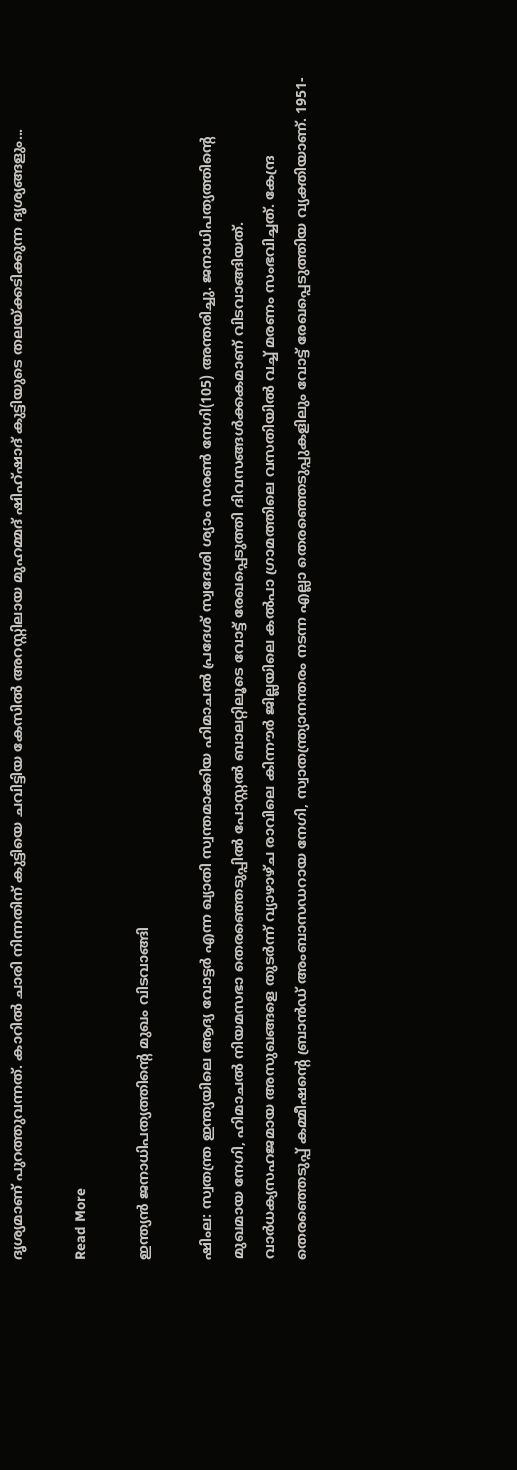ദൃശ്യമാണ് പുറത്തുവന്നത്. കാറില്‍ ചാരി നിന്നതിന് കുട്ടിയെ ചവിട്ടിയ കേസില്‍ അറസ്റ്റിലായ മുഹമ്മദ് ഷിഹ്ഷാദ് കുട്ടിയുടെ തലയ്ക്കടിക്കുന്ന ദൃശ്യങ്ങളും...

Read More

ഇന്ത്യൻ ജനാധിപത്യത്തിന്‍റെ മുഖം വിടവാങ്ങി

ഷിംല: സ്വതന്ത്ര ഇന്ത്യയിലെ ആദ്യ വോട്ടർ എന്ന ഖ്യാതി സ്വന്തമാക്കിയ ഹിമാചൽ പ്രദേശ് സ്വദേശി ശ്യാം സരൺ നേഗി(105) അന്തരിച്ചു. ജനാധിപത്യത്തിന്‍റെ മുഖമായ നേഗി, ഹിമാചൽ നിയമസഭാ തെരഞ്ഞെടുപ്പിൽ പോസ്റ്റൽ ബാലറ്റിലൂടെ വോട്ട് രേഖപ്പെടുത്തി ദിവസങ്ങൾക്കകമാണ് വിടവാങ്ങിയത്. വാർധക്യസഹജമായ അസുഖങ്ങളെ തുടർന്ന് വ്യാഴാഴ്ച രാവിലെ കിന്നൗർ ജില്ലയിലെ കൽപാ ഗ്രാമത്തിലെ വസതിയിൽ വച്ച് മരണം സംഭവിച്ചത്. കേന്ദ്ര തെരഞ്ഞെടുപ്പ് കമ്മീഷന്‍റെ ബ്രാൻഡ് അംബാസഡറായ നേഗി, സ്വാതന്ത്ര്യാനന്തരം നടന്ന എല്ലാ തെരഞ്ഞെടുപ്പുകളിലും വോട്ട് രേഖപ്പെടുത്തിയ വ്യക്തിയാണ്. 1951-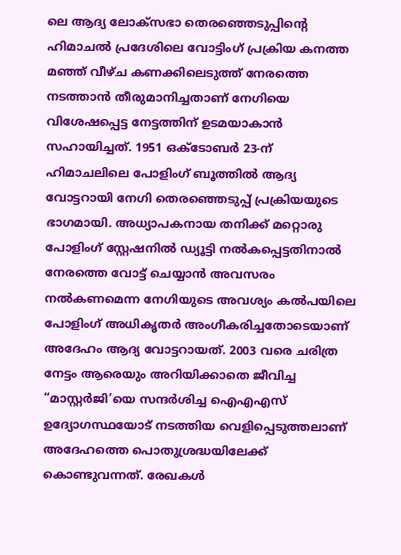ലെ ആദ്യ ലോക്സഭാ തെരഞ്ഞെടുപ്പിന്‍റെ ഹിമാചൽ പ്രദേശിലെ വോട്ടിംഗ് പ്രക്രിയ കനത്ത മഞ്ഞ് വീഴ്ച കണക്കിലെടുത്ത് നേരത്തെ നടത്താൻ തീരുമാനിച്ചതാണ് നേഗിയെ വിശേഷപ്പെട്ട നേട്ടത്തിന് ഉടമ‌യാകാൻ സഹായിച്ചത്. 1951 ഒക്ടോബർ 23-ന് ഹിമാചലിലെ പോളിംഗ് ബൂത്തിൽ ആദ്യ വോട്ടറായി നേഗി തെരഞ്ഞെടുപ്പ് പ്രക്രിയയുടെ ഭാഗമായി. അധ്യാപകനായ തനിക്ക് മറ്റൊരു പോളിംഗ് സ്റ്റേഷനിൽ ഡ്യൂട്ടി നൽകപ്പെട്ടതിനാൽ നേരത്തെ വോട്ട് ചെയ്യാൻ അവസരം നൽകണമെന്ന നേഗിയുടെ അവശ്യം കൽപയിലെ പോളിംഗ് അധികൃതർ അംഗീകരിച്ചതോടെയാണ് അദേഹം ആദ്യ വോട്ടറായത്. 2003 വരെ ചരിത്ര നേട്ടം ആരെയും അറിയിക്കാതെ ജീവിച്ച “മാസ്റ്റർജി’യെ സന്ദർശിച്ച ഐഎഎസ് ഉദ്യോഗസ്ഥയോട് നടത്തിയ വെളിപ്പെടുത്തലാണ് അദേഹത്തെ പൊതുശ്രദ്ധ‌യിലേക്ക് കൊണ്ടുവന്നത്. രേഖകൾ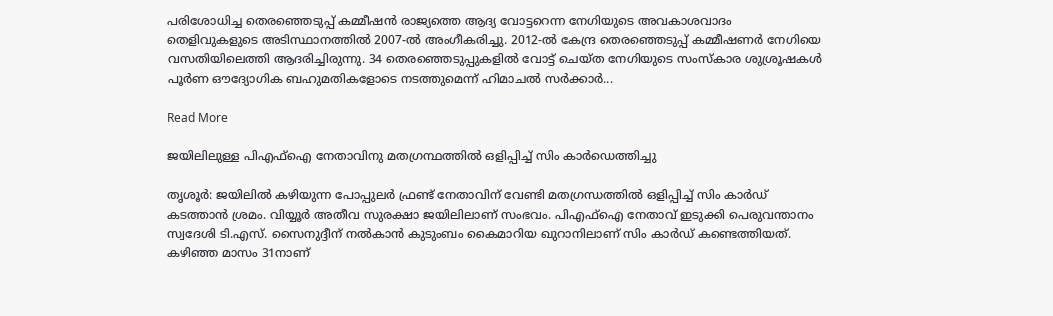പരിശോധിച്ച തെരഞ്ഞെടുപ്പ് കമ്മീഷൻ രാജ്യത്തെ ആദ്യ വോട്ടറെന്ന നേഗിയുടെ അവകാശവാദം തെളിവുകളുടെ അടിസ്ഥാനത്തിൽ 2007-ൽ അംഗീകരിച്ചു. 2012-ൽ കേന്ദ്ര തെരഞ്ഞെടുപ്പ് കമ്മീഷണർ നേഗിയെ വസതിയിലെത്തി ആദരിച്ചിരുന്നു. 34 തെരഞ്ഞെടുപ്പുകളിൽ വോട്ട് ചെയ്ത നേഗിയുടെ സംസ്കാര ശുശ്രൂഷകൾ പൂർണ ഔദ്യോഗിക ബഹുമതികളോടെ നടത്തുമെന്ന് ഹിമാചൽ സർക്കാർ...

Read More

ജയിലിലുള്ള പിഎഫ്ഐ നേതാവിനു മതഗ്രന്ഥത്തില്‍ ഒളിപ്പിച്ച് സിം കാര്‍ഡെത്തിച്ചു

തൃശൂർ: ജയിലിൽ കഴിയുന്ന പോപ്പുലർ ഫ്രണ്ട് നേതാവിന് വേണ്ടി മതഗ്രന്ധത്തിൽ ഒളിപ്പിച്ച് സിം കാർഡ് കടത്താൻ ശ്രമം. വിയ്യൂർ അതീവ സുരക്ഷാ ജയിലിലാണ് സംഭവം. പിഎഫ്ഐ നേതാവ് ഇടുക്കി പെരുവന്താനം സ്വദേശി ടി.എസ്. സൈനുദ്ദീന് നൽകാൻ കുടുംബം കൈമാറിയ ഖുറാനിലാണ് സിം കാർഡ് കണ്ടെത്തിയത്. കഴിഞ്ഞ മാസം 31നാണ്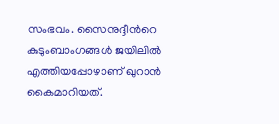സംഭവം. സൈനുദ്ദീന്‍റെ കുടുംബാംഗങ്ങൾ ജയിലിൽ എത്തിയപ്പോഴാണ് ഖുറാൻ കൈമാറിയത്.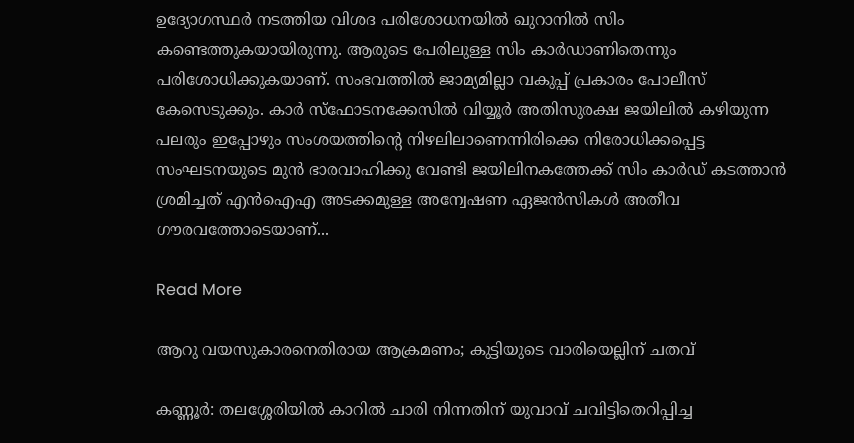ഉദ്യോഗസ്ഥർ നടത്തിയ വിശദ പരിശോധനയിൽ ഖുറാനിൽ സിം കണ്ടെത്തുകയായിരുന്നു. ആരുടെ പേരിലുള്ള സിം കാർഡാണിതെന്നും പരിശോധിക്കുകയാണ്. സംഭവത്തിൽ ജാമ്യമില്ലാ വകുപ്പ് പ്രകാരം പോലീസ് കേസെടുക്കും. കാർ സ്ഫോടനക്കേസിൽ വിയ്യൂർ അതിസുരക്ഷ ജയിലിൽ കഴിയുന്ന പലരും ഇപ്പോഴും സംശയത്തിന്‍റെ നിഴലിലാണെന്നിരിക്കെ നിരോധിക്കപ്പെട്ട സംഘടനയുടെ മുൻ ഭാരവാഹിക്കു വേണ്ടി ജയിലിനകത്തേക്ക് സിം കാർഡ് കടത്താൻ ശ്രമിച്ചത് എൻഐഎ അടക്കമുള്ള അന്വേഷണ ഏജൻസികൾ അതീവ ഗൗരവത്തോടെയാണ്...

Read More

ആറു വയസുകാരനെതിരായ ആക്രമണം; കുട്ടിയുടെ വാരിയെല്ലിന് ചതവ്

കണ്ണൂര്‍: തലശ്ശേരിയില്‍ കാറില്‍ ചാരി നിന്നതിന് യുവാവ് ചവിട്ടിതെറിപ്പിച്ച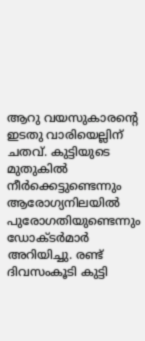ആറു വയസുകാരന്‍റെ ഇടതു വാരിയെല്ലിന് ചതവ്. കുട്ടിയുടെ മുതുകില്‍ നീര്‍ക്കെട്ടുണ്ടെന്നും ആരോഗ്യനിലയില്‍ പുരോഗതിയുണ്ടെന്നും ഡോക്ടര്‍മാര്‍ അറിയിച്ചു. രണ്ട് ദിവസംകൂടി കുട്ടി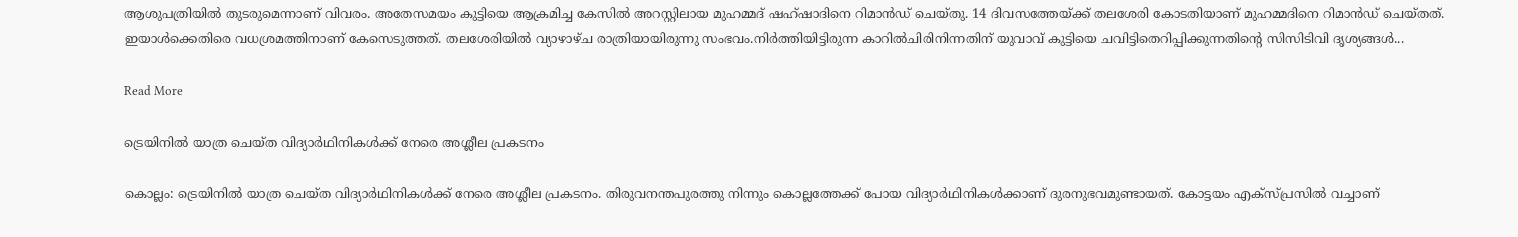ആശുപത്രിയില്‍ തുടരുമെന്നാണ് വിവരം. അതേസമയം കുട്ടിയെ ആക്രമിച്ച കേസില്‍ അറസ്റ്റിലായ മുഹമ്മദ് ഷഹ്ഷാദിനെ റിമാന്‍ഡ് ചെയ്തു. 14 ദിവസത്തേയ്ക്ക് തലശേരി കോടതിയാണ് മുഹമ്മദിനെ റിമാന്‍ഡ് ചെയ്തത്. ഇയാള്‍ക്കെതിരെ വധശ്രമത്തിനാണ് കേസെടുത്തത്. തലശേരിയില്‍ വ്യാഴാഴ്ച രാത്രിയായിരുന്നു സംഭവം.നിര്‍ത്തിയിട്ടിരുന്ന കാറില്‍ചിരിനിന്നതിന് യുവാവ് കുട്ടിയെ ചവിട്ടിതെറിപ്പിക്കുന്നതിന്‍റെ സിസിടിവി ദൃശ്യങ്ങള്‍...

Read More

ട്രെയിനിൽ യാത്ര ചെയ്ത വിദ്യാർഥിനികൾക്ക് നേരെ അശ്ലീല പ്രകടനം

കൊല്ലം: ട്രെയിനിൽ യാത്ര ചെയ്ത വിദ്യാർഥിനികൾക്ക് നേരെ അശ്ലീല പ്രകടനം. തിരുവനന്തപുരത്തു നിന്നും കൊല്ലത്തേക്ക് പോയ വിദ്യാർഥിനികൾക്കാണ് ദുരനുഭവമുണ്ടായത്. കോട്ടയം എക്സ്പ്രസിൽ വച്ചാണ്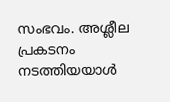സംഭവം. അശ്ലീല പ്രകടനം നടത്തിയയാൾ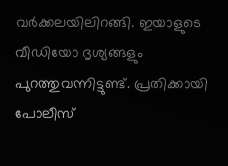വർക്കലയിലിറങ്ങി. ഇയാളുടെ വീഡിയോ ദൃശ്യങ്ങളും പുറത്തുവന്നിട്ടുണ്ട്. പ്രതിക്കായി പോലീസ്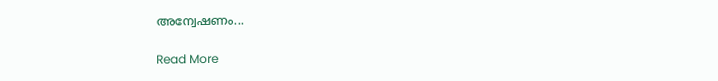അന്വേഷണം...

Read More